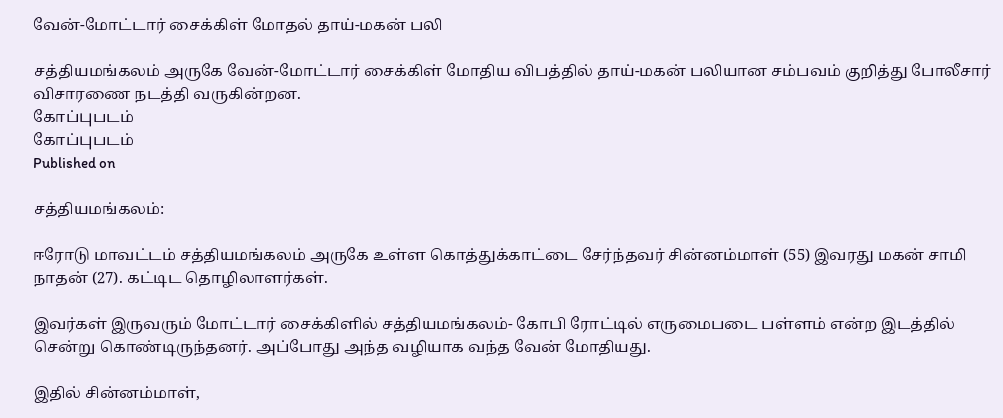வேன்-மோட்டார் சைக்கிள் மோதல் தாய்-மகன் பலி

சத்தியமங்கலம் அருகே வேன்-மோட்டார் சைக்கிள் மோதிய விபத்தில் தாய்-மகன் பலியான சம்பவம் குறித்து போலீசார் விசாரணை நடத்தி வருகின்றன.
கோப்புபடம்
கோப்புபடம்
Published on

சத்தியமங்கலம்:

ஈரோடு மாவட்டம் சத்தியமங்கலம் அருகே உள்ள கொத்துக்காட்டை சேர்ந்தவர் சின்னம்மாள் (55) இவரது மகன் சாமி நாதன் (27). கட்டிட தொழிலாளர்கள்.

இவர்கள் இருவரும் மோட்டார் சைக்கிளில் சத்தியமங்கலம்- கோபி ரோட்டில் எருமைபடை பள்ளம் என்ற இடத்தில் சென்று கொண்டிருந்தனர். அப்போது அந்த வழியாக வந்த வேன் மோதியது.

இதில் சின்னம்மாள்,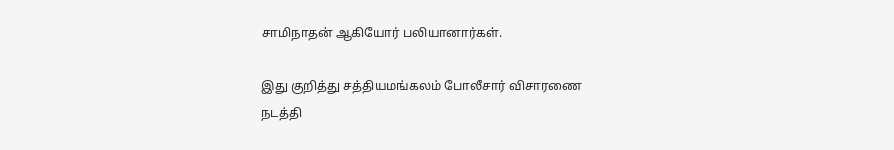சாமிநாதன் ஆகியோர் பலியானார்கள்.

இது குறித்து சத்தியமங்கலம் போலீசார் விசாரணை நடத்தி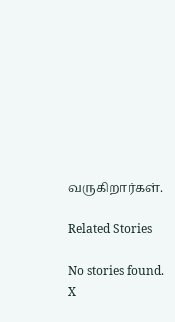வருகிறார்கள்.

Related Stories

No stories found.
X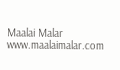Maalai Malar
www.maalaimalar.com